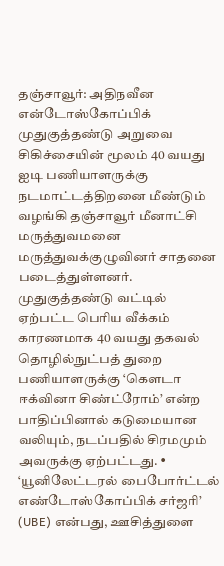தஞ்சாவூர்: அதிநவீன என்டோஸ்கோப்பிக் முதுகுத்தண்டு அறுவை சிகிச்சையின் மூலம் 40 வயது ஐடி பணியாளருக்கு நடமாட்டத்திறனை மீண்டும் வழங்கி தஞ்சாவூர் மீனாட்சி மருத்துவமனை மருத்துவக்குழுவினர் சாதனை படைத்துள்ளனர்.
முதுகுத்தண்டு வட்டில் ஏற்பட்ட பெரிய வீக்கம் காரணமாக 40 வயது தகவல் தொழில்நுட்பத் துறை பணியாளருக்கு ‘கௌடா ஈக்வினா சிண்ட்ரோம்’ என்ற பாதிப்பினால் கடுமையான வலியும், நடப்பதில் சிரமமும் அவருக்கு ஏற்பட்டது. • ‘யூனிலேட்டரல் பைபோர்ட்டல் எண்டோஸ்கோப்பிக் சர்ஜரி’ (UBE) என்பது, ஊசித்துளை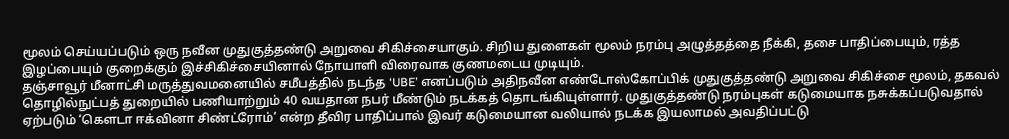மூலம் செய்யப்படும் ஒரு நவீன முதுகுத்தண்டு அறுவை சிகிச்சையாகும். சிறிய துளைகள் மூலம் நரம்பு அழுத்தத்தை நீக்கி, தசை பாதிப்பையும், ரத்த இழப்பையும் குறைக்கும் இச்சிகிச்சையினால் நோயாளி விரைவாக குணமடைய முடியும்.
தஞ்சாவூர் மீனாட்சி மருத்துவமனையில் சமீபத்தில் நடந்த ‘UBE’ எனப்படும் அதிநவீன எண்டோஸ்கோப்பிக் முதுகுத்தண்டு அறுவை சிகிச்சை மூலம், தகவல் தொழில்நுட்பத் துறையில் பணியாற்றும் 40 வயதான நபர் மீண்டும் நடக்கத் தொடங்கியுள்ளார். முதுகுத்தண்டு நரம்புகள் கடுமையாக நசுக்கப்படுவதால் ஏற்படும் ‘கௌடா ஈக்வினா சிண்ட்ரோம்’ என்ற தீவிர பாதிப்பால் இவர் கடுமையான வலியால் நடக்க இயலாமல் அவதிப்பட்டு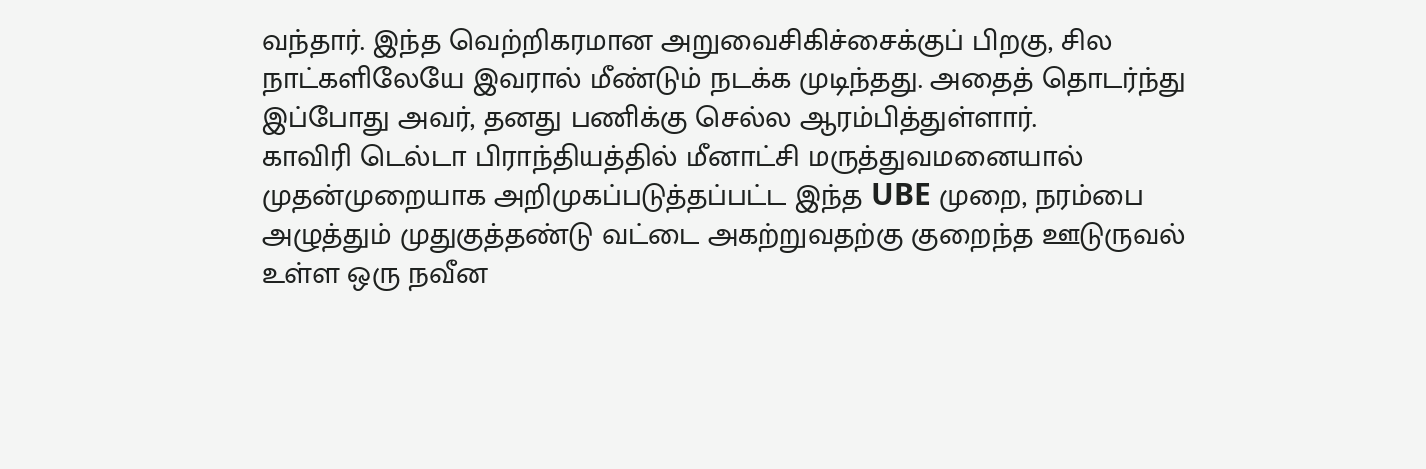வந்தார். இந்த வெற்றிகரமான அறுவைசிகிச்சைக்குப் பிறகு, சில நாட்களிலேயே இவரால் மீண்டும் நடக்க முடிந்தது. அதைத் தொடர்ந்து இப்போது அவர், தனது பணிக்கு செல்ல ஆரம்பித்துள்ளார்.
காவிரி டெல்டா பிராந்தியத்தில் மீனாட்சி மருத்துவமனையால் முதன்முறையாக அறிமுகப்படுத்தப்பட்ட இந்த UBE முறை, நரம்பை அழுத்தும் முதுகுத்தண்டு வட்டை அகற்றுவதற்கு குறைந்த ஊடுருவல் உள்ள ஒரு நவீன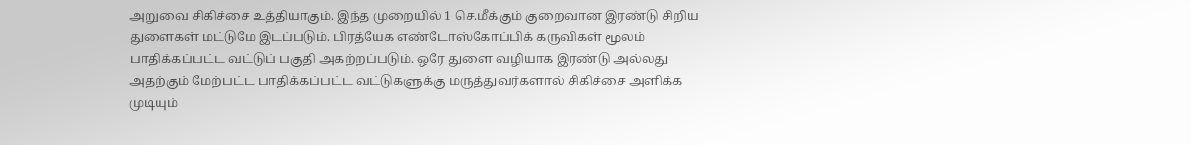அறுவை சிகிச்சை உத்தியாகும். இந்த முறையில் 1 செ.மீக்கும் குறைவான இரண்டு சிறிய துளைகள் மட்டுமே இடப்படும். பிரத்யேக எண்டோஸ்கோப்பிக் கருவிகள் மூலம் பாதிக்கப்பட்ட வட்டுப் பகுதி அகற்றப்படும். ஒரே துளை வழியாக இரண்டு அல்லது அதற்கும் மேற்பட்ட பாதிக்கப்பட்ட வட்டுகளுக்கு மருத்துவர்களால் சிகிச்சை அளிக்க முடியும்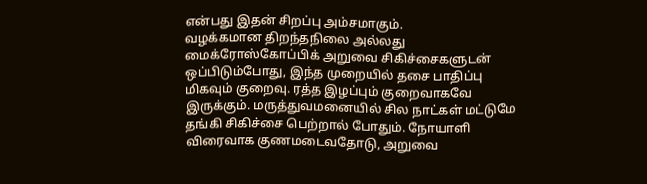என்பது இதன் சிறப்பு அம்சமாகும்.
வழக்கமான திறந்தநிலை அல்லது மைக்ரோஸ்கோப்பிக் அறுவை சிகிச்சைகளுடன் ஒப்பிடும்போது, இந்த முறையில் தசை பாதிப்பு மிகவும் குறைவு. ரத்த இழப்பும் குறைவாகவே இருக்கும். மருத்துவமனையில் சில நாட்கள் மட்டுமே தங்கி சிகிச்சை பெற்றால் போதும். நோயாளி விரைவாக குணமடைவதோடு, அறுவை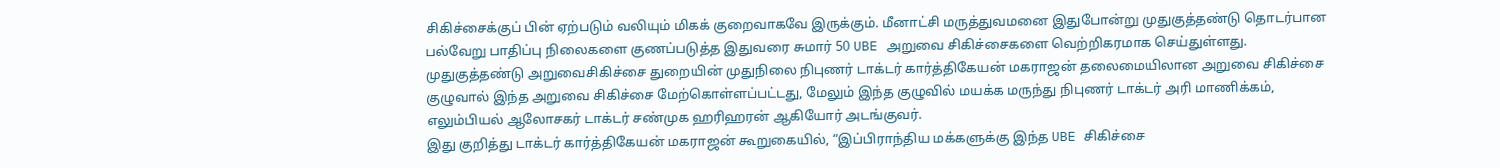சிகிச்சைக்குப் பின் ஏற்படும் வலியும் மிகக் குறைவாகவே இருக்கும். மீனாட்சி மருத்துவமனை இதுபோன்று முதுகுத்தண்டு தொடர்பான பல்வேறு பாதிப்பு நிலைகளை குணப்படுத்த இதுவரை சுமார் 50 UBE அறுவை சிகிச்சைகளை வெற்றிகரமாக செய்துள்ளது.
முதுகுத்தண்டு அறுவைசிகிச்சை துறையின் முதுநிலை நிபுணர் டாக்டர் கார்த்திகேயன் மகராஜன் தலைமையிலான அறுவை சிகிச்சை குழுவால் இந்த அறுவை சிகிச்சை மேற்கொள்ளப்பட்டது, மேலும் இந்த குழுவில் மயக்க மருந்து நிபுணர் டாக்டர் அரி மாணிக்கம், எலும்பியல் ஆலோசகர் டாக்டர் சண்முக ஹரிஹரன் ஆகியோர் அடங்குவர்.
இது குறித்து டாக்டர் கார்த்திகேயன் மகராஜன் கூறுகையில், “இப்பிராந்திய மக்களுக்கு இந்த UBE சிகிச்சை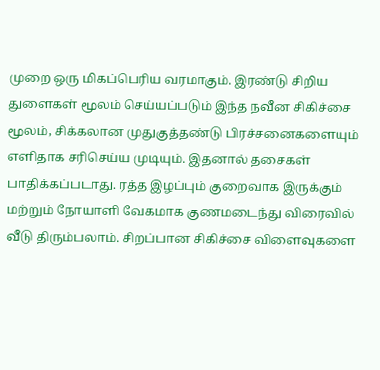முறை ஒரு மிகப்பெரிய வரமாகும். இரண்டு சிறிய துளைகள் மூலம் செய்யப்படும் இந்த நவீன சிகிச்சை மூலம், சிக்கலான முதுகுத்தண்டு பிரச்சனைகளையும் எளிதாக சரிசெய்ய முடியும். இதனால் தசைகள் பாதிக்கப்படாது. ரத்த இழப்பும் குறைவாக இருக்கும் மற்றும் நோயாளி வேகமாக குணமடைந்து விரைவில் வீடு திரும்பலாம். சிறப்பான சிகிச்சை விளைவுகளை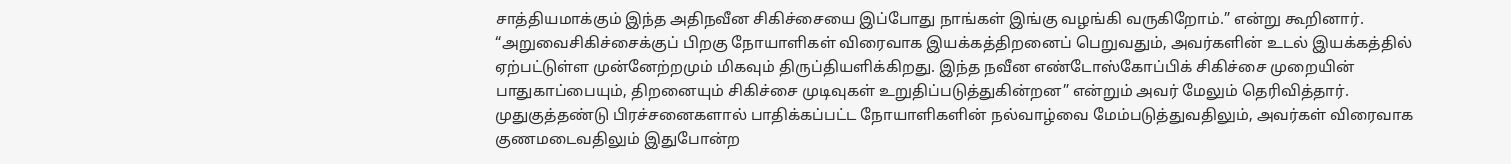சாத்தியமாக்கும் இந்த அதிநவீன சிகிச்சையை இப்போது நாங்கள் இங்கு வழங்கி வருகிறோம்.” என்று கூறினார்.
“அறுவைசிகிச்சைக்குப் பிறகு நோயாளிகள் விரைவாக இயக்கத்திறனைப் பெறுவதும், அவர்களின் உடல் இயக்கத்தில் ஏற்பட்டுள்ள முன்னேற்றமும் மிகவும் திருப்தியளிக்கிறது. இந்த நவீன எண்டோஸ்கோப்பிக் சிகிச்சை முறையின் பாதுகாப்பையும், திறனையும் சிகிச்சை முடிவுகள் உறுதிப்படுத்துகின்றன” என்றும் அவர் மேலும் தெரிவித்தார்.
முதுகுத்தண்டு பிரச்சனைகளால் பாதிக்கப்பட்ட நோயாளிகளின் நல்வாழ்வை மேம்படுத்துவதிலும், அவர்கள் விரைவாக குணமடைவதிலும் இதுபோன்ற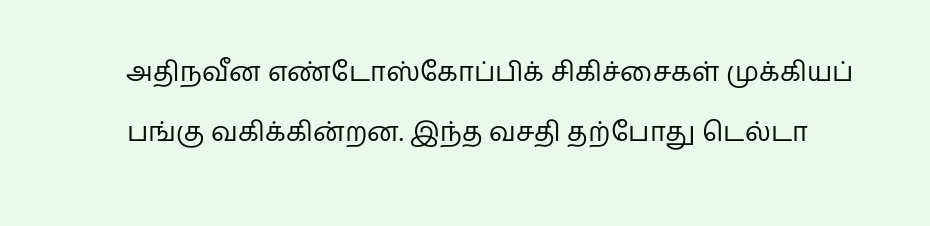அதிநவீன எண்டோஸ்கோப்பிக் சிகிச்சைகள் முக்கியப் பங்கு வகிக்கின்றன. இந்த வசதி தற்போது டெல்டா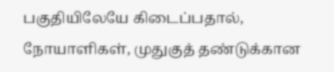பகுதியிலேயே கிடைப்பதால், நோயாளிகள், முதுகுத் தண்டுக்கான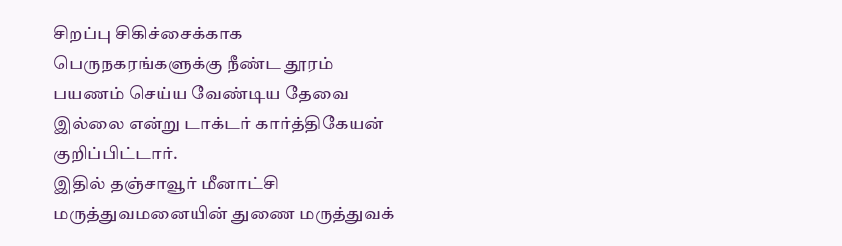சிறப்பு சிகிச்சைக்காக பெருநகரங்களுக்கு நீண்ட தூரம் பயணம் செய்ய வேண்டிய தேவை இல்லை என்று டாக்டர் கார்த்திகேயன் குறிப்பிட்டார்.
இதில் தஞ்சாவூர் மீனாட்சி மருத்துவமனையின் துணை மருத்துவக்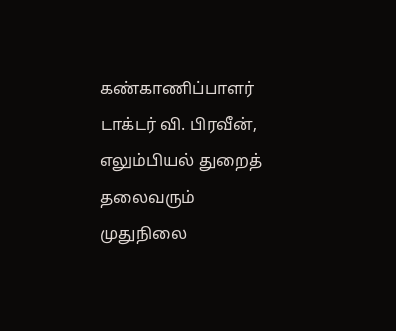கண்காணிப்பாளர் டாக்டர் வி. பிரவீன், எலும்பியல் துறைத் தலைவரும் முதுநிலை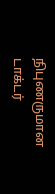நிபுணருமான டாக்டர்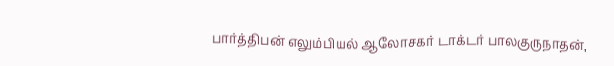பார்த்திபன் எலும்பியல் ஆலோசகர் டாக்டர் பாலகுருநாதன்,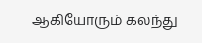ஆகியோரும் கலந்து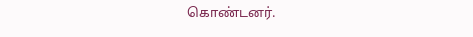கொண்டனர்.